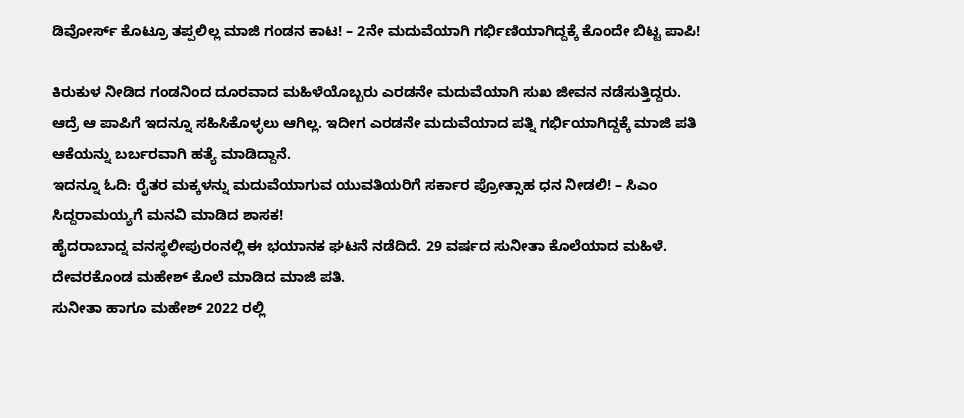ಡಿವೋರ್ಸ್ ಕೊಟ್ರೂ ತಪ್ಪಲಿಲ್ಲ ಮಾಜಿ ಗಂಡನ ಕಾಟ! – 2ನೇ ಮದುವೆಯಾಗಿ ಗರ್ಭಿಣಿಯಾಗಿದ್ದಕ್ಕೆ ಕೊಂದೇ ಬಿಟ್ಟ ಪಾಪಿ!

ಕಿರುಕುಳ ನೀಡಿದ ಗಂಡನಿಂದ ದೂರವಾದ ಮಹಿಳೆಯೊಬ್ಬರು ಎರಡನೇ ಮದುವೆಯಾಗಿ ಸುಖ ಜೀವನ ನಡೆಸುತ್ತಿದ್ದರು. ಆದ್ರೆ ಆ ಪಾಪಿಗೆ ಇದನ್ನೂ ಸಹಿಸಿಕೊಳ್ಳಲು ಆಗಿಲ್ಲ. ಇದೀಗ ಎರಡನೇ ಮದುವೆಯಾದ ಪತ್ನಿ ಗರ್ಭಿಯಾಗಿದ್ದಕ್ಕೆ ಮಾಜಿ ಪತಿ ಆಕೆಯನ್ನು ಬರ್ಬರವಾಗಿ ಹತ್ಯೆ ಮಾಡಿದ್ದಾನೆ.
ಇದನ್ನೂ ಓದಿ: ರೈತರ ಮಕ್ಕಳನ್ನು ಮದುವೆಯಾಗುವ ಯುವತಿಯರಿಗೆ ಸರ್ಕಾರ ಪ್ರೋತ್ಸಾಹ ಧನ ನೀಡಲಿ! – ಸಿಎಂ ಸಿದ್ದರಾಮಯ್ಯಗೆ ಮನವಿ ಮಾಡಿದ ಶಾಸಕ!
ಹೈದರಾಬಾದ್ನ ವನಸ್ಥಲೀಪುರಂನಲ್ಲಿ ಈ ಭಯಾನಕ ಘಟನೆ ನಡೆದಿದೆ. 29 ವರ್ಷದ ಸುನೀತಾ ಕೊಲೆಯಾದ ಮಹಿಳೆ. ದೇವರಕೊಂಡ ಮಹೇಶ್ ಕೊಲೆ ಮಾಡಿದ ಮಾಜಿ ಪತಿ.
ಸುನೀತಾ ಹಾಗೂ ಮಹೇಶ್ 2022 ರಲ್ಲಿ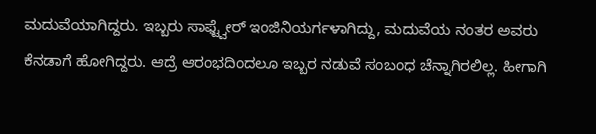ಮದುವೆಯಾಗಿದ್ದರು. ಇಬ್ಬರು ಸಾಫ್ಟ್ವೇರ್ ಇಂಜಿನಿಯರ್ಗಳಾಗಿದ್ದು, ಮದುವೆಯ ನಂತರ ಅವರು ಕೆನಡಾಗೆ ಹೋಗಿದ್ದರು. ಆದ್ರೆ ಆರಂಭದಿಂದಲೂ ಇಬ್ಬರ ನಡುವೆ ಸಂಬಂಧ ಚೆನ್ನಾಗಿರಲಿಲ್ಲ. ಹೀಗಾಗಿ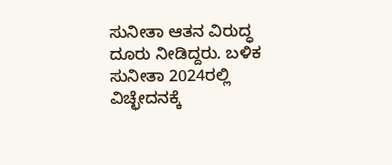ಸುನೀತಾ ಆತನ ವಿರುದ್ಧ ದೂರು ನೀಡಿದ್ದರು. ಬಳಿಕ ಸುನೀತಾ 2024ರಲ್ಲಿ ವಿಚ್ಛೇದನಕ್ಕೆ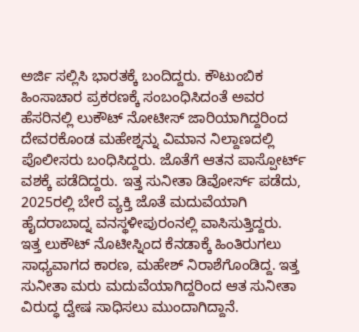ಅರ್ಜಿ ಸಲ್ಲಿಸಿ ಭಾರತಕ್ಕೆ ಬಂದಿದ್ದರು. ಕೌಟುಂಬಿಕ ಹಿಂಸಾಚಾರ ಪ್ರಕರಣಕ್ಕೆ ಸಂಬಂಧಿಸಿದಂತೆ ಅವರ ಹೆಸರಿನಲ್ಲಿ ಲುಕೌಟ್ ನೋಟೀಸ್ ಜಾರಿಯಾಗಿದ್ದರಿಂದ ದೇವರಕೊಂಡ ಮಹೇಶ್ನನ್ನು ವಿಮಾನ ನಿಲ್ದಾಣದಲ್ಲಿ ಪೊಲೀಸರು ಬಂಧಿಸಿದ್ದರು. ಜೊತೆಗೆ ಆತನ ಪಾಸ್ಪೋರ್ಟ್ ವಶಕ್ಕೆ ಪಡೆದಿದ್ದರು. ಇತ್ತ ಸುನೀತಾ ಡಿವೋರ್ಸ್ ಪಡೆದು, 2025ರಲ್ಲಿ ಬೇರೆ ವ್ಯಕ್ತಿ ಜೊತೆ ಮದುವೆಯಾಗಿ ಹೈದರಾಬಾದ್ನ ವನಸ್ಥಳೀಪುರಂನಲ್ಲಿ ವಾಸಿಸುತ್ತಿದ್ದರು.
ಇತ್ತ ಲುಕೌಟ್ ನೊಟೀಸ್ನಿಂದ ಕೆನಡಾಕ್ಕೆ ಹಿಂತಿರುಗಲು ಸಾಧ್ಯವಾಗದ ಕಾರಣ, ಮಹೇಶ್ ನಿರಾಶೆಗೊಂಡಿದ್ದ. ಇತ್ತ ಸುನೀತಾ ಮರು ಮದುವೆಯಾಗಿದ್ದರಿಂದ ಆತ ಸುನೀತಾ ವಿರುದ್ಧ ದ್ವೇಷ ಸಾಧಿಸಲು ಮುಂದಾಗಿದ್ದಾನೆ.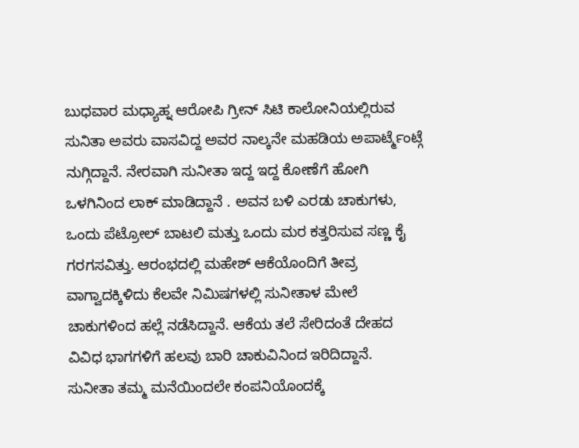ಬುಧವಾರ ಮಧ್ಯಾಹ್ನ ಆರೋಪಿ ಗ್ರೀನ್ ಸಿಟಿ ಕಾಲೋನಿಯಲ್ಲಿರುವ ಸುನಿತಾ ಅವರು ವಾಸವಿದ್ದ ಅವರ ನಾಲ್ಕನೇ ಮಹಡಿಯ ಅಪಾರ್ಟ್ಮೆಂಟ್ಗೆ ನುಗ್ಗಿದ್ದಾನೆ. ನೇರವಾಗಿ ಸುನೀತಾ ಇದ್ದ ಇದ್ದ ಕೋಣೆಗೆ ಹೋಗಿ ಒಳಗಿನಿಂದ ಲಾಕ್ ಮಾಡಿದ್ದಾನೆ . ಅವನ ಬಳಿ ಎರಡು ಚಾಕುಗಳು, ಒಂದು ಪೆಟ್ರೋಲ್ ಬಾಟಲಿ ಮತ್ತು ಒಂದು ಮರ ಕತ್ತರಿಸುವ ಸಣ್ಣ ಕೈ ಗರಗಸವಿತ್ತು. ಆರಂಭದಲ್ಲಿ ಮಹೇಶ್ ಆಕೆಯೊಂದಿಗೆ ತೀವ್ರ ವಾಗ್ವಾದಕ್ಕಿಳಿದು ಕೆಲವೇ ನಿಮಿಷಗಳಲ್ಲಿ ಸುನೀತಾಳ ಮೇಲೆ ಚಾಕುಗಳಿಂದ ಹಲ್ಲೆ ನಡೆಸಿದ್ದಾನೆ. ಆಕೆಯ ತಲೆ ಸೇರಿದಂತೆ ದೇಹದ ವಿವಿಧ ಭಾಗಗಳಿಗೆ ಹಲವು ಬಾರಿ ಚಾಕುವಿನಿಂದ ಇರಿದಿದ್ದಾನೆ.
ಸುನೀತಾ ತಮ್ಮ ಮನೆಯಿಂದಲೇ ಕಂಪನಿಯೊಂದಕ್ಕೆ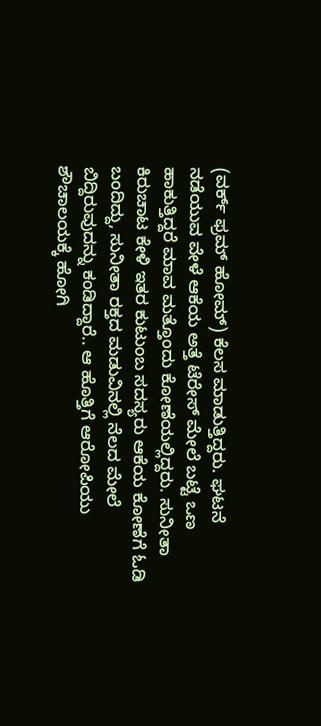(ವರ್ಕ್ ಫ್ರಮ್ ಹೋಮ್) ಕೆಲಸ ಮಾಡುತ್ತಿದ್ದರು. ಘಟನೆ ನಡೆಯುವ ವೇಳೆ ಆಕೆಯ ಅತ್ತೆ ಟೆರೇಸ್ ಮೇಲೆ ಬಟ್ಟೆ ಒಣ ಹಾಕುತ್ತಿದ್ದರೆ ಮಾವ ಮತ್ತೊಂದು ಕೋಣೆಯಲ್ಲಿದ್ದರು. ಸುನೀತಾ ಕಿರುಚಾಟ ಕೇಳಿ ಇತರ ಕುಟುಂಬ ಸದಸ್ಯರು ಆಕೆಯ ಕೋಣೆಗೆ ಓಡಿ ಬಂದಿದ್ದು, ಸುನೀತಾ ರಕ್ತದ ಮಡುವಿನಲ್ಲಿ ನೆಲದ ಮೇಲೆ ಬಿದ್ದಿರುವುದನ್ನು ಕಂಡಿದ್ದಾರೆ.. ಆ ಹೊತ್ತಿಗೆ ಆರೋಪಿಯು ಶೌಚಾಲಯಕ್ಕೆ ಹೋಗಿ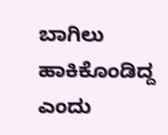ಬಾಗಿಲು ಹಾಕಿಕೊಂಡಿದ್ದ ಎಂದು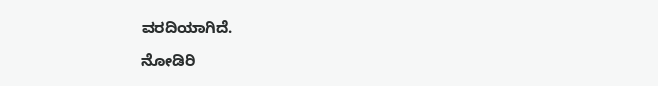ವರದಿಯಾಗಿದೆ.

ನೋಡಿರಿ